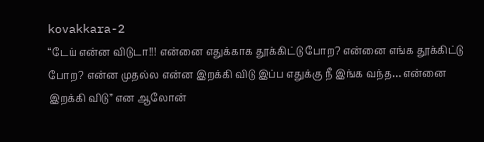kovakkara-2
“டேய் என்ன விடுடா!!! என்னை எதுக்காக தூக்கிட்டு போற? என்னை எங்க தூக்கிட்டு போற? என்ன முதல்ல என்ன இறக்கி விடு இப்ப எதுக்கு நீ இங்க வந்த… என்னை இறக்கி விடு” என ஆலோன்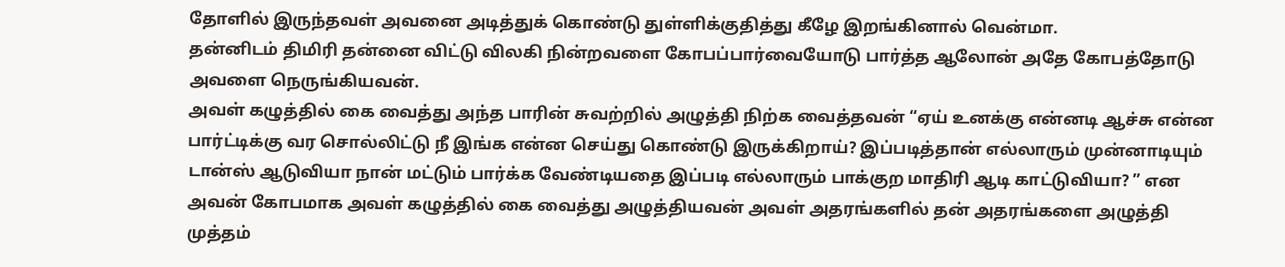தோளில் இருந்தவள் அவனை அடித்துக் கொண்டு துள்ளிக்குதித்து கீழே இறங்கினால் வென்மா.
தன்னிடம் திமிரி தன்னை விட்டு விலகி நின்றவளை கோபப்பார்வையோடு பார்த்த ஆலோன் அதே கோபத்தோடு அவளை நெருங்கியவன்.
அவள் கழுத்தில் கை வைத்து அந்த பாரின் சுவற்றில் அழுத்தி நிற்க வைத்தவன் “ஏய் உனக்கு என்னடி ஆச்சு என்ன பார்ட்டிக்கு வர சொல்லிட்டு நீ இங்க என்ன செய்து கொண்டு இருக்கிறாய்? இப்படித்தான் எல்லாரும் முன்னாடியும் டான்ஸ் ஆடுவியா நான் மட்டும் பார்க்க வேண்டியதை இப்படி எல்லாரும் பாக்குற மாதிரி ஆடி காட்டுவியா? ” என அவன் கோபமாக அவள் கழுத்தில் கை வைத்து அழுத்தியவன் அவள் அதரங்களில் தன் அதரங்களை அழுத்தி முத்தம்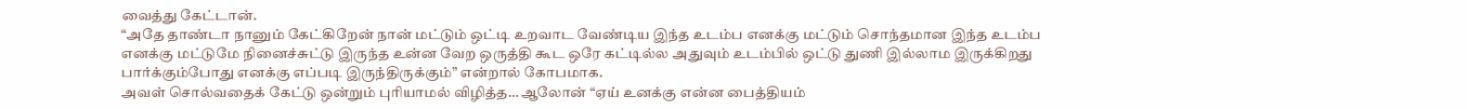வைத்து கேட்டான்.
“அதே தாண்டா நானும் கேட்கிறேன் நான் மட்டும் ஒட்டி உறவாட வேண்டிய இந்த உடம்ப எனக்கு மட்டும் சொந்தமான இந்த உடம்ப எனக்கு மட்டுமே நினைச்சுட்டு இருந்த உன்ன வேற ஒருத்தி கூட ஒரே கட்டில்ல அதுவும் உடம்பில் ஒட்டு துணி இல்லாம இருக்கிறது பார்க்கும்போது எனக்கு எப்படி இருந்திருக்கும்” என்றால் கோபமாக.
அவள் சொல்வதைக் கேட்டு ஒன்றும் புரியாமல் விழித்த… ஆலோன் “ஏய் உனக்கு என்ன பைத்தியம்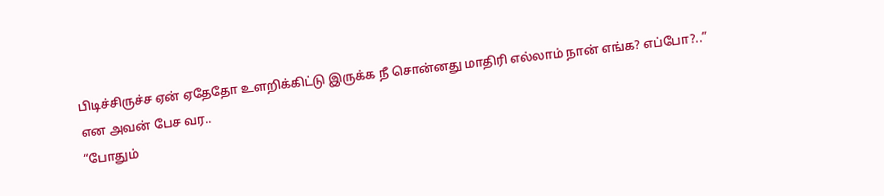பிடிச்சிருச்ச ஏன் ஏதேதோ உளறிக்கிட்டு இருக்க நீ சொன்னது மாதிரி எல்லாம் நான் எங்க? எப்போ?..” என அவன் பேச வர..
“போதும்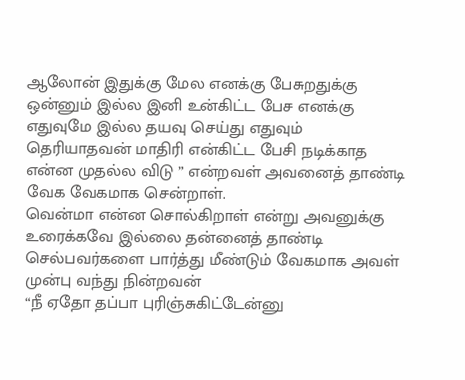ஆலோன் இதுக்கு மேல எனக்கு பேசுறதுக்கு ஒன்னும் இல்ல இனி உன்கிட்ட பேச எனக்கு எதுவுமே இல்ல தயவு செய்து எதுவும் தெரியாதவன் மாதிரி என்கிட்ட பேசி நடிக்காத என்ன முதல்ல விடு ” என்றவள் அவனைத் தாண்டி வேக வேகமாக சென்றாள்.
வென்மா என்ன சொல்கிறாள் என்று அவனுக்கு உரைக்கவே இல்லை தன்னைத் தாண்டி செல்பவர்களை பார்த்து மீண்டும் வேகமாக அவள் முன்பு வந்து நின்றவன்
“நீ ஏதோ தப்பா புரிஞ்சுகிட்டேன்னு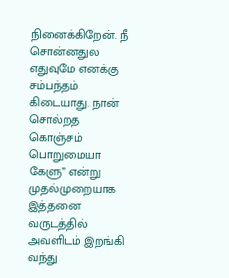நினைக்கிறேன். நீ சொன்னதுல எதுவுமே எனக்கு சம்பந்தம் கிடையாது. நான் சொல்றத கொஞ்சம் பொறுமையா கேளு” என்று முதல்முறையாக இத்தனை வருடத்தில் அவளிடம் இறங்கி வந்து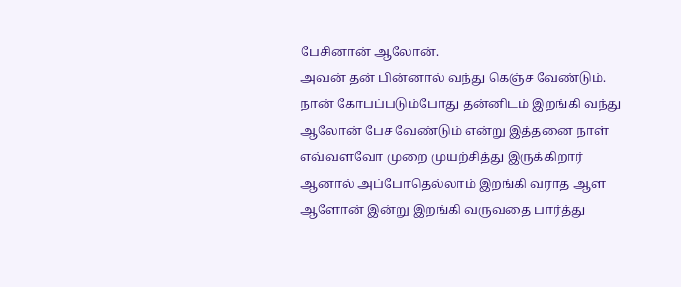பேசினான் ஆலோன்.
அவன் தன் பின்னால் வந்து கெஞ்ச வேண்டும். நான் கோபப்படும்போது தன்னிடம் இறங்கி வந்து ஆலோன் பேச வேண்டும் என்று இத்தனை நாள் எவ்வளவோ முறை முயற்சித்து இருக்கிறார் ஆனால் அப்போதெல்லாம் இறங்கி வராத ஆள ஆளோன் இன்று இறங்கி வருவதை பார்த்து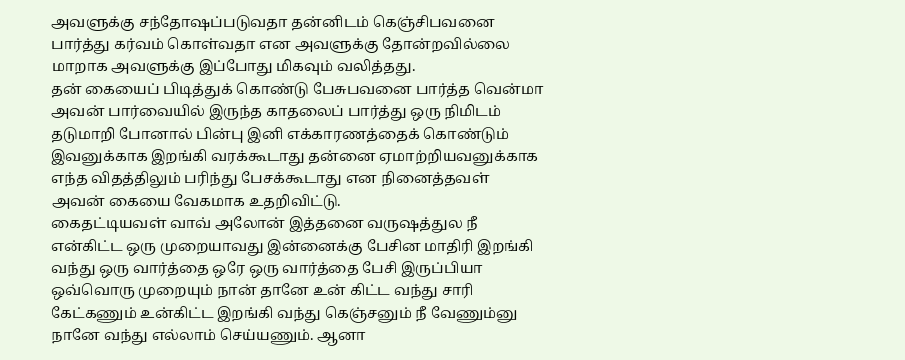அவளுக்கு சந்தோஷப்படுவதா தன்னிடம் கெஞ்சிபவனை பார்த்து கர்வம் கொள்வதா என அவளுக்கு தோன்றவில்லை மாறாக அவளுக்கு இப்போது மிகவும் வலித்தது.
தன் கையைப் பிடித்துக் கொண்டு பேசுபவனை பார்த்த வென்மா அவன் பார்வையில் இருந்த காதலைப் பார்த்து ஒரு நிமிடம் தடுமாறி போனால் பின்பு இனி எக்காரணத்தைக் கொண்டும் இவனுக்காக இறங்கி வரக்கூடாது தன்னை ஏமாற்றியவனுக்காக எந்த விதத்திலும் பரிந்து பேசக்கூடாது என நினைத்தவள் அவன் கையை வேகமாக உதறிவிட்டு.
கைதட்டியவள் வாவ் அலோன் இத்தனை வருஷத்துல நீ என்கிட்ட ஒரு முறையாவது இன்னைக்கு பேசின மாதிரி இறங்கி வந்து ஒரு வார்த்தை ஒரே ஒரு வார்த்தை பேசி இருப்பியா ஒவ்வொரு முறையும் நான் தானே உன் கிட்ட வந்து சாரி கேட்கணும் உன்கிட்ட இறங்கி வந்து கெஞ்சனும் நீ வேணும்னு நானே வந்து எல்லாம் செய்யணும். ஆனா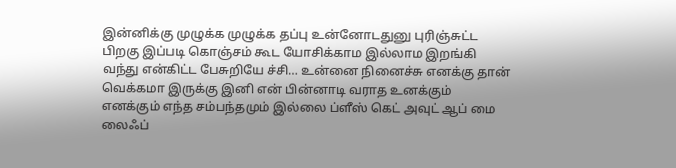இன்னிக்கு முழுக்க முழுக்க தப்பு உன்னோடதுனு புரிஞ்சுட்ட பிறகு இப்படி கொஞ்சம் கூட யோசிக்காம இல்லாம இறங்கி வந்து என்கிட்ட பேசுறியே ச்சி… உன்னை நினைச்சு எனக்கு தான் வெக்கமா இருக்கு இனி என் பின்னாடி வராத உனக்கும் எனக்கும் எந்த சம்பந்தமும் இல்லை ப்ளீஸ் கெட் அவுட் ஆப் மை லைஃப்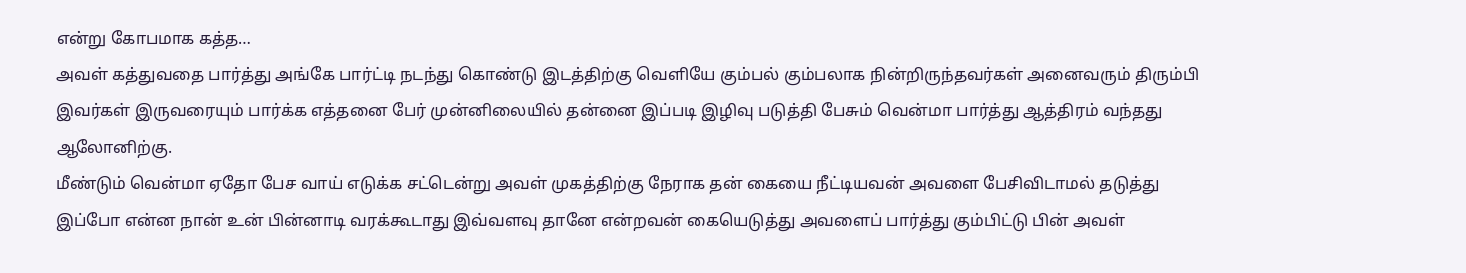என்று கோபமாக கத்த…
அவள் கத்துவதை பார்த்து அங்கே பார்ட்டி நடந்து கொண்டு இடத்திற்கு வெளியே கும்பல் கும்பலாக நின்றிருந்தவர்கள் அனைவரும் திரும்பி இவர்கள் இருவரையும் பார்க்க எத்தனை பேர் முன்னிலையில் தன்னை இப்படி இழிவு படுத்தி பேசும் வென்மா பார்த்து ஆத்திரம் வந்தது ஆலோனிற்கு.
மீண்டும் வென்மா ஏதோ பேச வாய் எடுக்க சட்டென்று அவள் முகத்திற்கு நேராக தன் கையை நீட்டியவன் அவளை பேசிவிடாமல் தடுத்து இப்போ என்ன நான் உன் பின்னாடி வரக்கூடாது இவ்வளவு தானே என்றவன் கையெடுத்து அவளைப் பார்த்து கும்பிட்டு பின் அவள்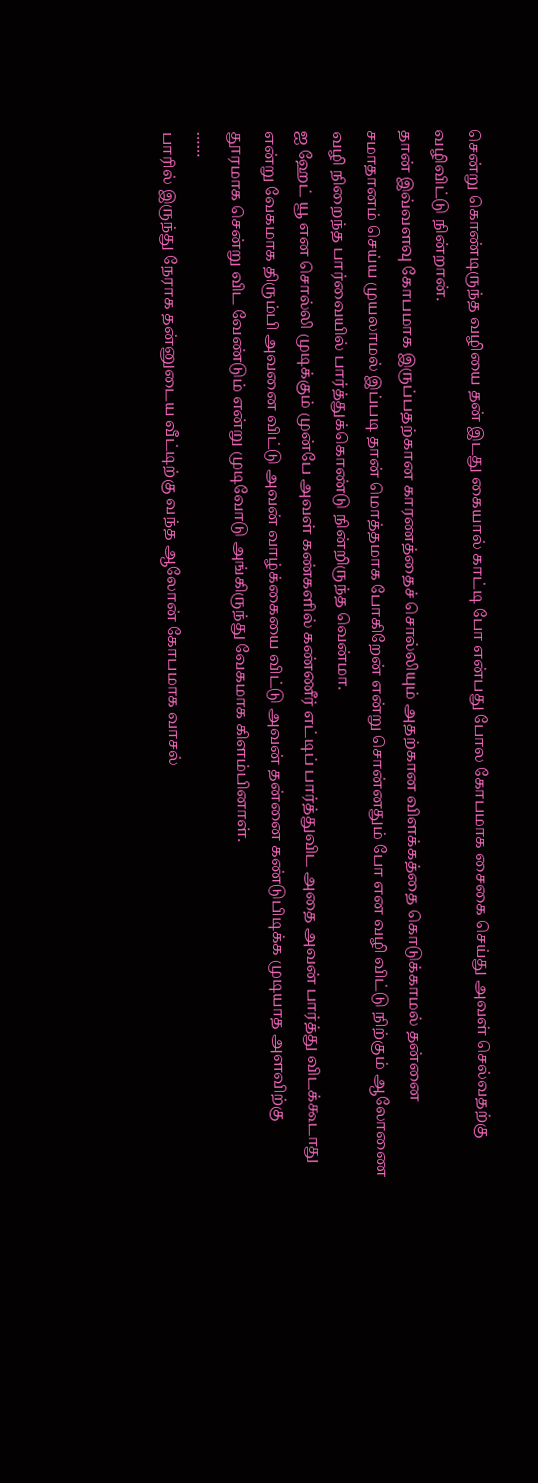சென்று கொண்டிருந்த வழியை தன் இடது கையால் காட்டி போ என்பது போல கோபமாக சைகை செய்து அவள் செல்வதற்கு வழிவிட்டு நின்றான்.
தான் இவ்வளவு கோபமாக இருப்பதற்கான காரணத்தைச் சொல்லியும் அதற்கான விளக்கத்தை கொடுக்காமல் தன்னை சமாதானம் செய்ய முயலாமல் இப்படி தான் மொத்தமாக போகிறேன் என்று சொன்னதும் போ என வழி விட்டு நிற்கும் ஆலோணை வழி நிறைந்த பார்வையில் பார்த்துக்கொண்டு நின்றிருந்த வென்மா.
ஐ ஹேட் யூ என சொல்லி முடிக்கும் முன்பே அவள் கண்களில் கண்ணீர் எட்டிப் பார்த்துவிட அதை அவன் பார்த்து விடக்கூடாது என்று வேகமாக திரும்பி அவனை விட்டு அவன் வாழ்க்கையை விட்டு அவன் தன்னை கண்டுபிடிக்க முடியாத அளவிற்கு தூரமாக சென்று விட வேண்டும் என்று முடிவோடு அங்கிருந்து வேகமாக கிளம்பினாள்.
……
பாரில் இருந்து நேராக தன்னுடைய வீட்டிற்கு வந்த ஆலோன் கோபமாக வாசல்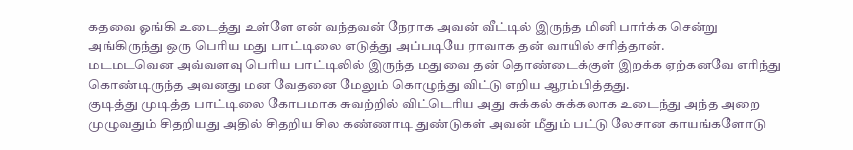கதவை ஓங்கி உடைத்து உள்ளே என் வந்தவன் நேராக அவன் வீட்டில் இருந்த மினி பார்க்க சென்று அங்கிருந்து ஒரு பெரிய மது பாட்டிலை எடுத்து அப்படியே ராவாக தன் வாயில் சரித்தான்.
மடமடவென அவ்வளவு பெரிய பாட்டிலில் இருந்த மதுவை தன் தொண்டைக்குள் இறக்க ஏற்கனவே எரிந்து கொண்டிருந்த அவனது மன வேதனை மேலும் கொழுந்து விட்டு எறிய ஆரம்பித்தது.
குடித்து முடித்த பாட்டிலை கோபமாக சுவற்றில் விட்டெரிய அது சுக்கல் சுக்கலாக உடைந்து அந்த அறை முழுவதும் சிதறியது அதில் சிதறிய சில கண்ணாடி துண்டுகள் அவன் மீதும் பட்டு லேசான காயங்களோடு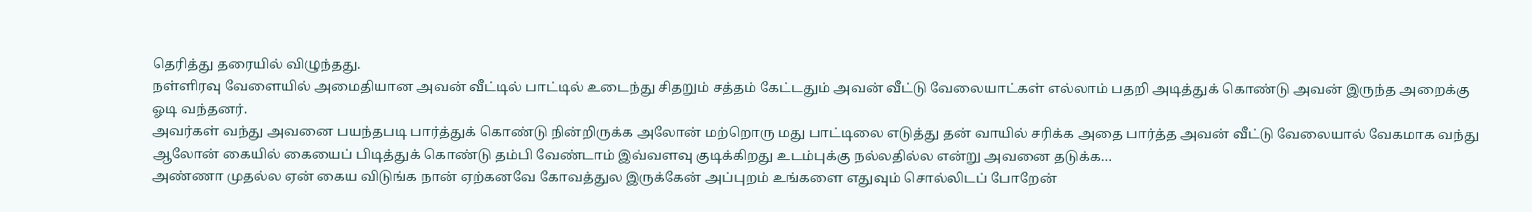தெரித்து தரையில் விழுந்தது.
நள்ளிரவு வேளையில் அமைதியான அவன் வீட்டில் பாட்டில் உடைந்து சிதறும் சத்தம் கேட்டதும் அவன் வீட்டு வேலையாட்கள் எல்லாம் பதறி அடித்துக் கொண்டு அவன் இருந்த அறைக்கு ஓடி வந்தனர்.
அவர்கள் வந்து அவனை பயந்தபடி பார்த்துக் கொண்டு நின்றிருக்க அலோன் மற்றொரு மது பாட்டிலை எடுத்து தன் வாயில் சரிக்க அதை பார்த்த அவன் வீட்டு வேலையால் வேகமாக வந்து ஆலோன் கையில் கையைப் பிடித்துக் கொண்டு தம்பி வேண்டாம் இவ்வளவு குடிக்கிறது உடம்புக்கு நல்லதில்ல என்று அவனை தடுக்க…
அண்ணா முதல்ல ஏன் கைய விடுங்க நான் ஏற்கனவே கோவத்துல இருக்கேன் அப்புறம் உங்களை எதுவும் சொல்லிடப் போறேன்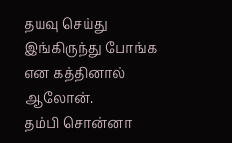தயவு செய்து இங்கிருந்து போங்க என கத்தினால் ஆலோன்.
தம்பி சொன்னா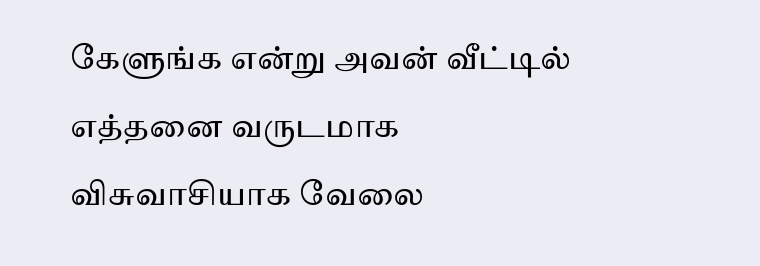கேளுங்க என்று அவன் வீட்டில் எத்தனை வருடமாக விசுவாசியாக வேலை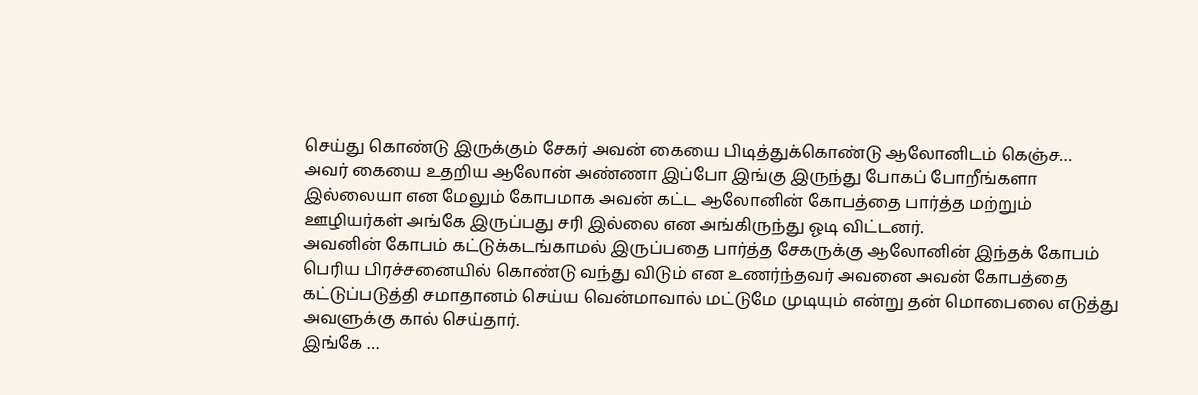செய்து கொண்டு இருக்கும் சேகர் அவன் கையை பிடித்துக்கொண்டு ஆலோனிடம் கெஞ்ச…
அவர் கையை உதறிய ஆலோன் அண்ணா இப்போ இங்கு இருந்து போகப் போறீங்களா இல்லையா என மேலும் கோபமாக அவன் கட்ட ஆலோனின் கோபத்தை பார்த்த மற்றும் ஊழியர்கள் அங்கே இருப்பது சரி இல்லை என அங்கிருந்து ஓடி விட்டனர்.
அவனின் கோபம் கட்டுக்கடங்காமல் இருப்பதை பார்த்த சேகருக்கு ஆலோனின் இந்தக் கோபம் பெரிய பிரச்சனையில் கொண்டு வந்து விடும் என உணர்ந்தவர் அவனை அவன் கோபத்தை கட்டுப்படுத்தி சமாதானம் செய்ய வென்மாவால் மட்டுமே முடியும் என்று தன் மொபைலை எடுத்து அவளுக்கு கால் செய்தார்.
இங்கே …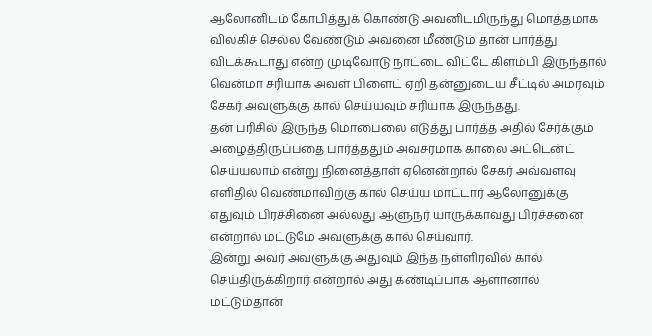ஆலோனிடம் கோபித்துக் கொண்டு அவனிடமிருந்து மொத்தமாக விலகிச் செல்ல வேண்டும் அவனை மீண்டும் தான் பார்த்து விடக்கூடாது என்ற முடிவோடு நாட்டை விட்டே கிளம்பி இருந்தால் வென்மா சரியாக அவள் பிளைட் ஏறி தன்னுடைய சீட்டில் அமரவும் சேகர் அவளுக்கு கால் செய்யவும் சரியாக இருந்தது.
தன் பரிசில் இருந்த மொபைலை எடுத்து பார்த்த அதில் சேர்க்கும் அழைத்திருப்பதை பார்த்ததும் அவசரமாக காலை அட்டென்ட் செய்யலாம் என்று நினைத்தாள் ஏனென்றால் சேகர் அவ்வளவு எளிதில் வெண்மாவிற்கு கால் செய்ய மாட்டார் ஆலோனுக்கு எதுவும் பிரச்சினை அல்லது ஆளுநர் யாருக்காவது பிரச்சனை என்றால் மட்டுமே அவளுக்கு கால் செய்வார்.
இன்று அவர் அவளுக்கு அதுவும் இந்த நள்ளிரவில் கால் செய்திருக்கிறார் என்றால் அது கண்டிப்பாக ஆளானால் மட்டும்தான்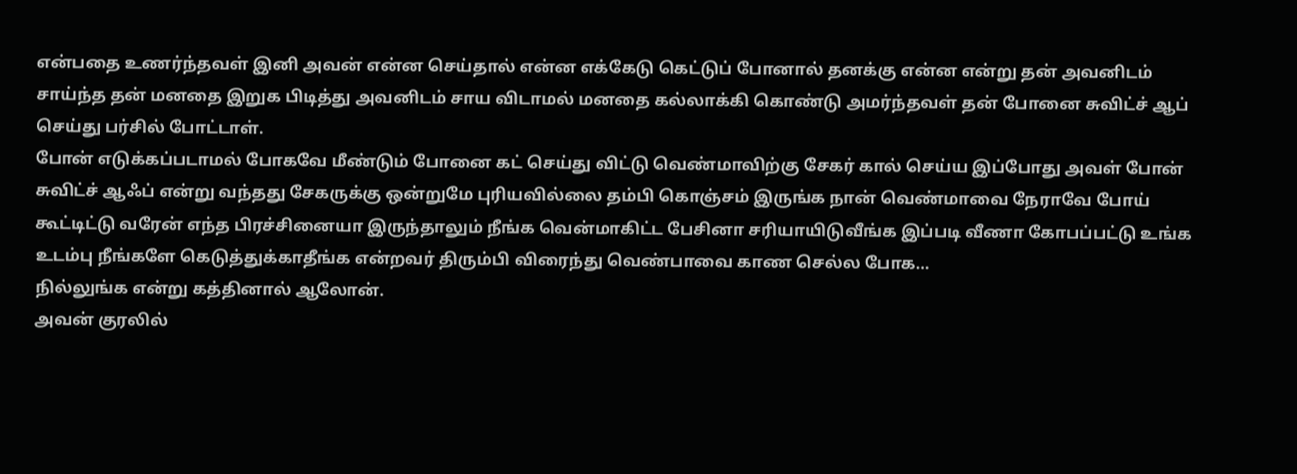என்பதை உணர்ந்தவள் இனி அவன் என்ன செய்தால் என்ன எக்கேடு கெட்டுப் போனால் தனக்கு என்ன என்று தன் அவனிடம் சாய்ந்த தன் மனதை இறுக பிடித்து அவனிடம் சாய விடாமல் மனதை கல்லாக்கி கொண்டு அமர்ந்தவள் தன் போனை சுவிட்ச் ஆப் செய்து பர்சில் போட்டாள்.
போன் எடுக்கப்படாமல் போகவே மீண்டும் போனை கட் செய்து விட்டு வெண்மாவிற்கு சேகர் கால் செய்ய இப்போது அவள் போன் சுவிட்ச் ஆஃப் என்று வந்தது சேகருக்கு ஒன்றுமே புரியவில்லை தம்பி கொஞ்சம் இருங்க நான் வெண்மாவை நேராவே போய் கூட்டிட்டு வரேன் எந்த பிரச்சினையா இருந்தாலும் நீங்க வென்மாகிட்ட பேசினா சரியாயிடுவீங்க இப்படி வீணா கோபப்பட்டு உங்க உடம்பு நீங்களே கெடுத்துக்காதீங்க என்றவர் திரும்பி விரைந்து வெண்பாவை காண செல்ல போக…
நில்லுங்க என்று கத்தினால் ஆலோன்.
அவன் குரலில்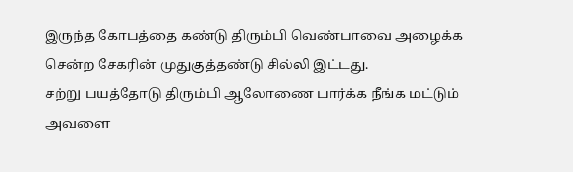இருந்த கோபத்தை கண்டு திரும்பி வெண்பாவை அழைக்க சென்ற சேகரின் முதுகுத்தண்டு சில்லி இட்டது.
சற்று பயத்தோடு திரும்பி ஆலோணை பார்க்க நீங்க மட்டும் அவளை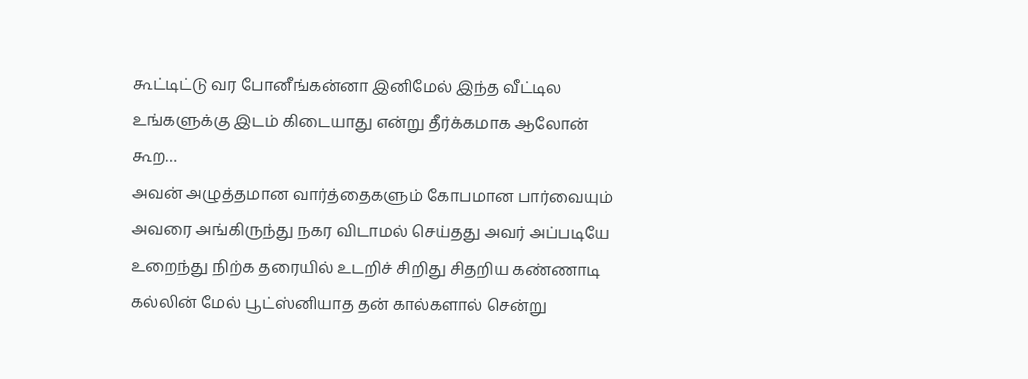கூட்டிட்டு வர போனீங்கன்னா இனிமேல் இந்த வீட்டில உங்களுக்கு இடம் கிடையாது என்று தீர்க்கமாக ஆலோன் கூற…
அவன் அழுத்தமான வார்த்தைகளும் கோபமான பார்வையும் அவரை அங்கிருந்து நகர விடாமல் செய்தது அவர் அப்படியே உறைந்து நிற்க தரையில் உடறிச் சிறிது சிதறிய கண்ணாடி கல்லின் மேல் பூட்ஸ்னியாத தன் கால்களால் சென்று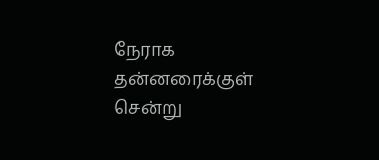நேராக தன்னரைக்குள் சென்று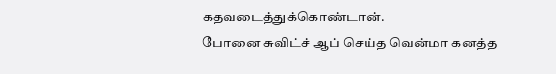கதவடைத்துக்கொண்டான்.
போனை சுவிட்ச் ஆப் செய்த வென்மா கனத்த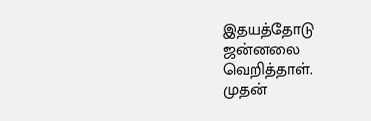இதயத்தோடு ஜன்னலை வெறித்தாள்.
முதன்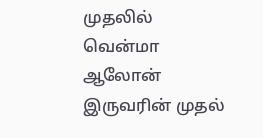முதலில் வென்மா ஆலோன் இருவரின் முதல்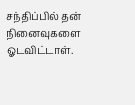சந்திப்பில் தன் நினைவுகளை ஓடவிட்டாள்.